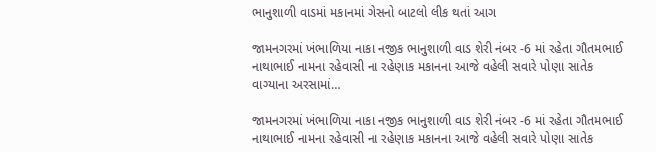ભાનુશાળી વાડમાં મકાનમાં ગેસનો બાટલો લીક થતાં આગ

જામનગરમાં ખંભાળિયા નાકા નજીક ભાનુશાળી વાડ શેરી નંબર -6 માં રહેતા ગૌતમભાઈ નાથાભાઈ નામના રહેવાસી ના રહેણાક મકાનના આજે વહેલી સવારે પોણા સાતેક વાગ્યાના અરસામાં…

જામનગરમાં ખંભાળિયા નાકા નજીક ભાનુશાળી વાડ શેરી નંબર -6 માં રહેતા ગૌતમભાઈ નાથાભાઈ નામના રહેવાસી ના રહેણાક મકાનના આજે વહેલી સવારે પોણા સાતેક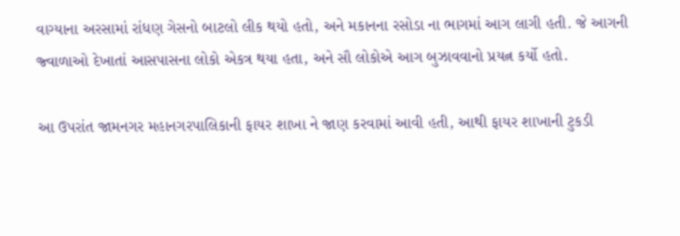વાગ્યાના અરસામાં રાંધણ ગેસનો બાટલો લીક થયો હતો, અને મકાનના રસોડા ના ભાગમાં આગ લાગી હતી. જે આગની જ્વાળાઓ દેખાતાં આસપાસના લોકો એકત્ર થયા હતા, અને સૌ લોકોએ આગ બુઝાવવાનો પ્રયત્ન કર્યો હતો.

આ ઉપરાંત જામનગર મહાનગરપાલિકાની ફાયર શાખા ને જાણ કરવામાં આવી હતી, આથી ફાયર શાખાની ટુકડી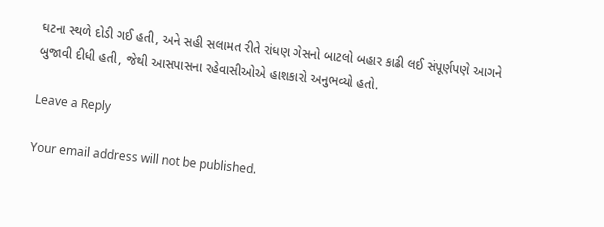ઘટના સ્થળે દોડી ગઈ હતી, અને સહી સલામત રીતે રાંધણ ગેસનો બાટલો બહાર કાઢી લઈ સંપૂર્ણપણે આગને બુજાવી દીધી હતી, જેથી આસપાસના રહેવાસીઓએ હાશકારો અનુભવ્યો હતો.

Leave a Reply

Your email address will not be published.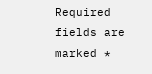Required fields are marked *